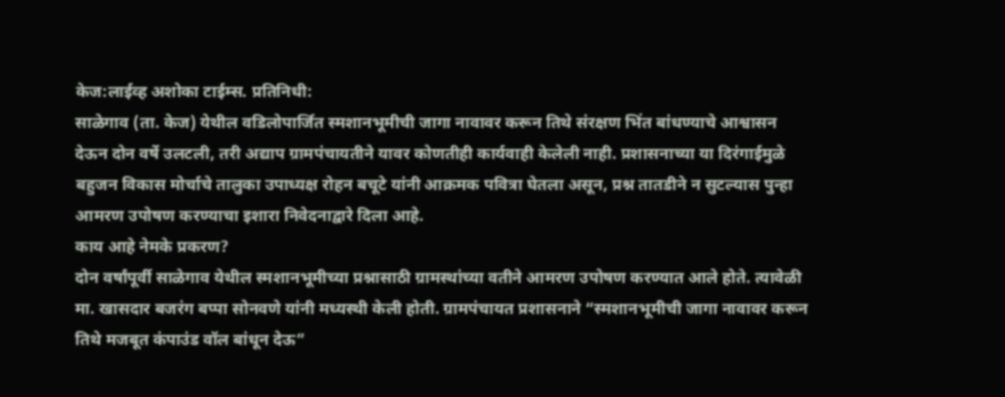केज:लाईव्ह अशोका टाईम्स. प्रतिनिधी:
साळेगाव (ता. केज) येथील वडिलोपार्जित स्मशानभूमीची जागा नावावर करून तिथे संरक्षण भिंत बांधण्याचे आश्वासन देऊन दोन वर्षे उलटली, तरी अद्याप ग्रामपंचायतीने यावर कोणतीही कार्यवाही केलेली नाही. प्रशासनाच्या या दिरंगाईमुळे बहुजन विकास मोर्चाचे तालुका उपाध्यक्ष रोहन बचूटे यांनी आक्रमक पवित्रा घेतला असून, प्रश्न तातडीने न सुटल्यास पुन्हा आमरण उपोषण करण्याचा इशारा निवेदनाद्वारे दिला आहे.
काय आहे नेमके प्रकरण?
दोन वर्षांपूर्वी साळेगाव येथील स्मशानभूमीच्या प्रश्नासाठी ग्रामस्थांच्या वतीने आमरण उपोषण करण्यात आले होते. त्यावेळी मा. खासदार बजरंग बप्पा सोनवणे यांनी मध्यस्थी केली होती. ग्रामपंचायत प्रशासनाने “स्मशानभूमीची जागा नावावर करून तिथे मजबूत कंपाउंड वॉल बांधून देऊ”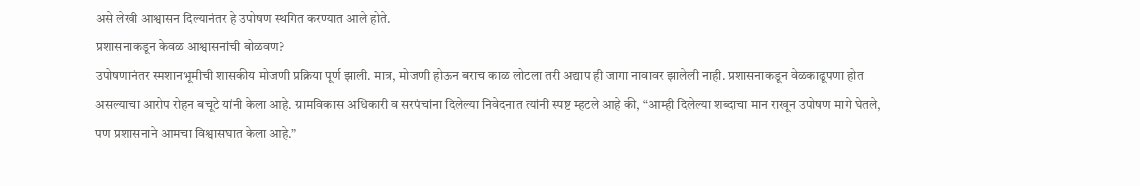असे लेखी आश्वासन दिल्यानंतर हे उपोषण स्थगित करण्यात आले होते.
प्रशासनाकडून केवळ आश्वासनांची बोळवण?
उपोषणानंतर स्मशानभूमीची शासकीय मोजणी प्रक्रिया पूर्ण झाली. मात्र, मोजणी होऊन बराच काळ लोटला तरी अद्याप ही जागा नावावर झालेली नाही. प्रशासनाकडून वेळकाढूपणा होत असल्याचा आरोप रोहन बचूटे यांनी केला आहे. ग्रामविकास अधिकारी व सरपंचांना दिलेल्या निवेदनात त्यांनी स्पष्ट म्हटले आहे की, “आम्ही दिलेल्या शब्दाचा मान राखून उपोषण मागे घेतले, पण प्रशासनाने आमचा विश्वासघात केला आहे.”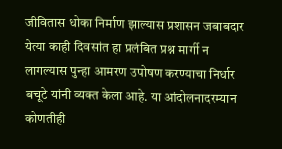जीवितास धोका निर्माण झाल्यास प्रशासन जबाबदार
येत्या काही दिवसांत हा प्रलंबित प्रश्न मार्गी न लागल्यास पुन्हा आमरण उपोषण करण्याचा निर्धार बचूटे यांनी व्यक्त केला आहे. या आंदोलनादरम्यान कोणतीही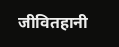जीवितहानी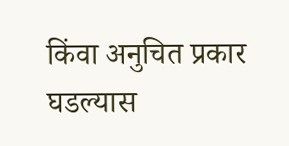किंवा अनुचित प्रकार घडल्यास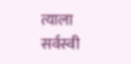त्याला सर्वस्वी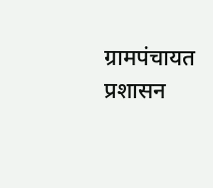ग्रामपंचायत प्रशासन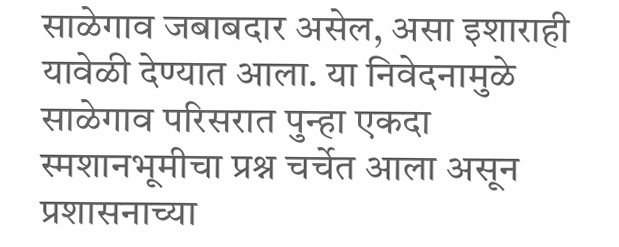साळेगाव जबाबदार असेल, असा इशाराही यावेळी देण्यात आला. या निवेदनामुळे साळेगाव परिसरात पुन्हा एकदा स्मशानभूमीचा प्रश्न चर्चेत आला असून प्रशासनाच्या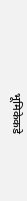भूमिकेकडे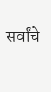सर्वांचे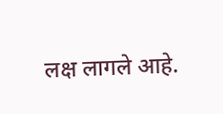लक्ष लागले आहे.